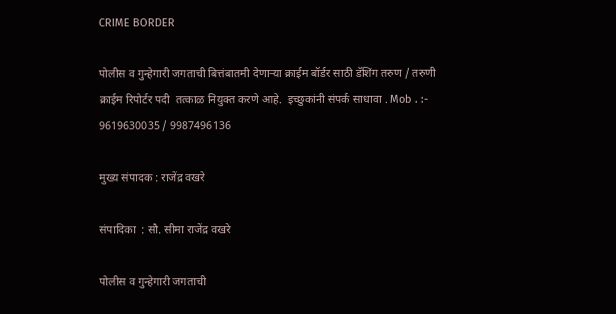CRIME BORDER

पोलीस व गुन्हेगारी जगताची बित्तंबातमी देणाऱ्या क्राईम बॉर्डर साठी डॅशिंग तरुण / तरुणी क्राईम रिपोर्टर पदी  तत्काळ नियुक्त करणे आहे.  इच्छुकांनी संपर्क साधावा . Mob . :- 9619630035 / 9987496136

मुख्य संपादक : राजेंद्र वखरे

संपादिका  : सौ. सीमा राजेंद्र वखरे

पोलीस व गुन्हेगारी जगताची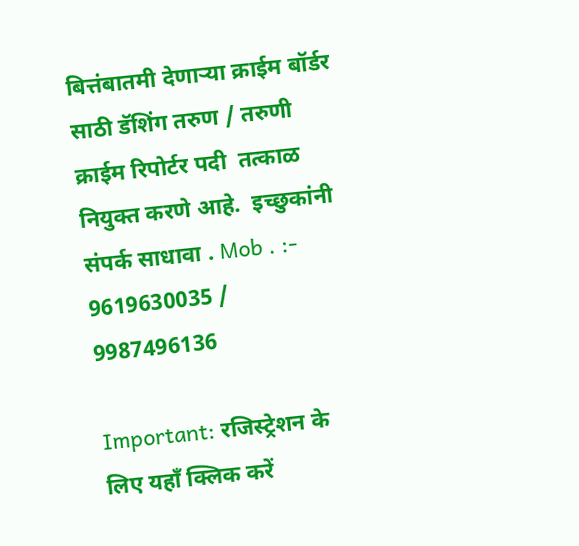बित्तंबातमी देणाऱ्या क्राईम बॉर्डर साठी डॅशिंग तरुण / तरुणी क्राईम रिपोर्टर पदी  तत्काळ नियुक्त करणे आहे.  इच्छुकांनी संपर्क साधावा . Mob . :- 9619630035 / 9987496136

Important: रजिस्ट्रेशन के लिए यहाँ क्लिक करें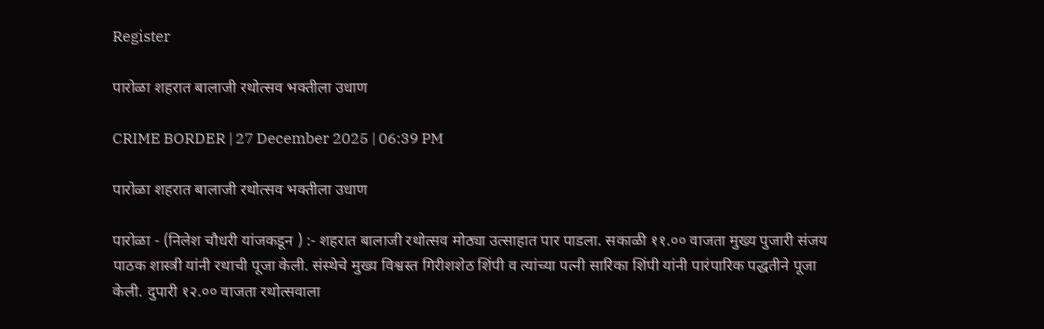Register

पारोळा शहरात बालाजी रथोत्सव भक्तीला उधाण

CRIME BORDER | 27 December 2025 | 06:39 PM

पारोळा शहरात बालाजी रथोत्सव भक्तीला उधाण

पारोळा - (निलेश चौधरी यांजकडून ) :- शहरात बालाजी रथोत्सव मोठ्या उत्साहात पार पाडला. सकाळी ११.०० वाजता मुख्य पुजारी संजय पाठक शास्त्री यांनी रथाची पूजा केली. संस्थेचे मुख्य विश्वस्त गिरीशशेठ शिंपी व त्यांच्या पत्नी सारिका शिंपी यांनी पारंपारिक पद्धतीने पूजा केली. दुपारी १२.०० वाजता रथोत्सवाला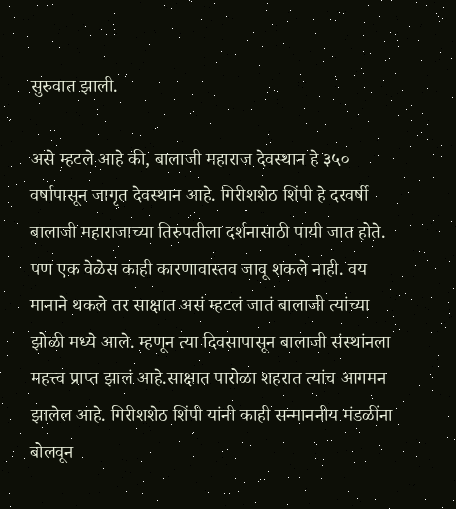सुरुवात झाली.

असे म्हटले आहे की, बालाजी महाराज देवस्थान हे ३५० वर्षापासून जागृत देवस्थान आहे. गिरीशशेठ शिंपी हे दरवर्षी बालाजी महाराजाच्या तिरुपतीला दर्शनासाठी पायी जात होते. पण एक वेळेस काही कारणावास्तव जावू शकले नाही. वय मानाने थकले तर साक्षात असं म्हटलं जातं बालाजी त्यांच्या झोळी मध्ये आले. म्हणून त्या दिवसापासून बालाजी संस्थांनला महत्त्व प्राप्त झालं आहे.साक्षात पारोळा शहरात त्यांच आगमन झालेल आहे. गिरीशशेठ शिंपी यांनी काही सन्माननीय मंडळींना बोलवून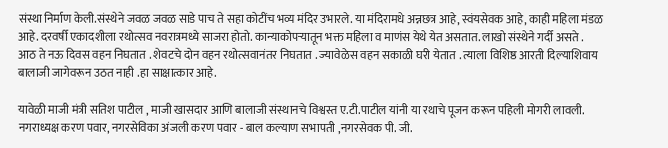संस्था निर्माण केली.संस्थेने जवळ जवळ साडे पाच ते सहा कोटींच भव्य मंदिर उभारले. या मंदिरामधे अन्नछत्र आहे, स्वंयसेवक आहे, काही महिला मंडळ आहे. दरवर्षी एकादशीला रथोत्सव नवरात्रमध्ये साजरा होतो. कान्याकोपर्‍यातून भक्त महिला व माणंस येथे येत असतात. लाखो संस्थेने गर्दी असते . आठ ते नऊ दिवस वहन निघतात . शेवटचे दोन वहन रथोत्सवानंतर निघतात . ज्यावेळेस वहन सकाळी घरी येतात . त्याला विशिष्ठ आरती दिल्याशिवाय बालाजी जागेवरून उठत नाही .हा साक्षात्कार आहे.

यावेळी माजी मंत्री सतिश पाटील , माजी खासदार आणि बालाजी संस्थानचे विश्वस्त ए.टी.पाटील यांनी या रथाचे पूजन करून पहिली मोगरी लावली. नगराध्यक्ष करण पवार, नगरसेविका अंजली करण पवार - बाल कल्याण सभापती ,नगरसेवक पी. जी.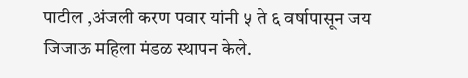पाटील ,अंजली करण पवार यांनी ५ ते ६ वर्षापासून जय जिजाऊ महिला मंडळ स्थापन केले.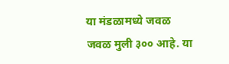या मंडळामध्ये जवळ जवळ मुली ३०० आहे. या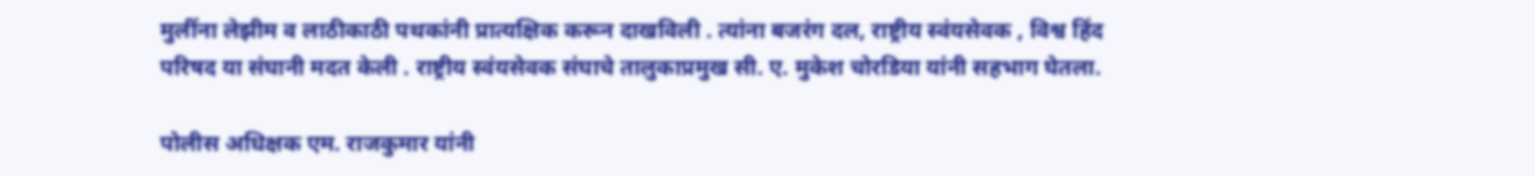मुलींना लेझीम व लाठीकाठी पथकांनी प्रात्यक्षिक करून दाखविली . त्यांना बजरंग दल, राष्ट्रीय स्वंयसेवक , विश्व हिंद परिषद या संघानी मदत केली . राष्ट्रीय स्वंयसेवक संघाचे तालुकाप्रमुख सी. ए. मुकेश चोरडिया यांनी सहभाग घेतला.

पोलीस अधिक्षक एम. राजकुमार यांनी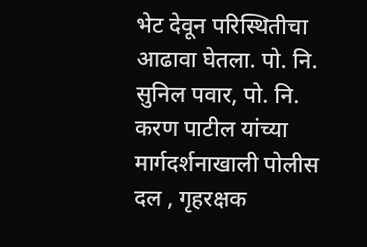भेट देवून परिस्थितीचा आढावा घेतला. पो. नि. सुनिल पवार, पो. नि. करण पाटील यांच्या मार्गदर्शनाखाली पोलीस दल , गृहरक्षक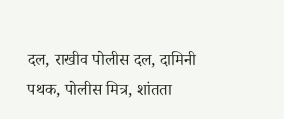दल, राखीव पोलीस दल, दामिनी पथक, पोलीस मित्र, शांतता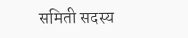समिती सदस्य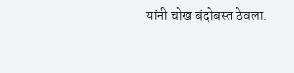यांनी चोख बंदोबस्त ठेवला.